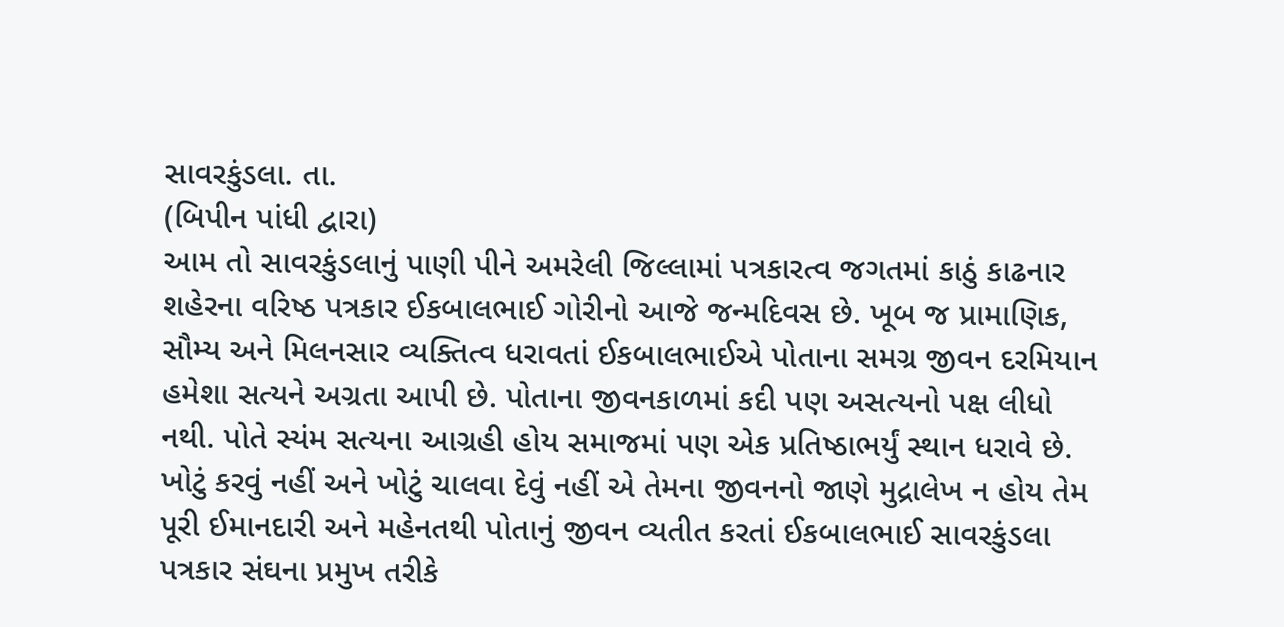સાવરકુંડલા. તા.
(બિપીન પાંધી દ્વારા)
આમ તો સાવરકુંડલાનું પાણી પીને અમરેલી જિલ્લામાં પત્રકારત્વ જગતમાં કાઠું કાઢનાર શહેરના વરિષ્ઠ પત્રકાર ઈકબાલભાઈ ગોરીનો આજે જન્મદિવસ છે. ખૂબ જ પ્રામાણિક, સૌમ્ય અને મિલનસાર વ્યક્તિત્વ ધરાવતાં ઈકબાલભાઈએ પોતાના સમગ્ર જીવન દરમિયાન હમેશા સત્યને અગ્રતા આપી છે. પોતાના જીવનકાળમાં કદી પણ અસત્યનો પક્ષ લીધો નથી. પોતે સ્યંમ સત્યના આગ્રહી હોય સમાજમાં પણ એક પ્રતિષ્ઠાભર્યું સ્થાન ધરાવે છે. ખોટું કરવું નહીં અને ખોટું ચાલવા દેવું નહીં એ તેમના જીવનનો જાણે મુદ્રાલેખ ન હોય તેમ પૂરી ઈમાનદારી અને મહેનતથી પોતાનું જીવન વ્યતીત કરતાં ઈકબાલભાઈ સાવરકુંડલા પત્રકાર સંઘના પ્રમુખ તરીકે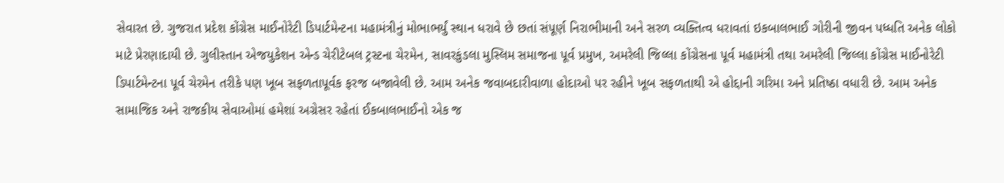સેવારત છે. ગુજરાત પ્રદેશ કોંગ્રેસ માઈનોરેટી ડિપાર્ટમેન્ટના મહામંત્રીનું મોભાભર્યું સ્થાન ધરાવે છે છતાં સંપૂર્ણ નિરાભીમાની અને સરળ વ્યક્તિત્વ ધરાવતાં ઇકબાલભાઈ ગોરીની જીવન પધ્ધતિ અનેક લોકો માટે પ્રેરણાદાયી છે. ગુલીસ્તાન એજયુકેશન એન્ડ ચેરીટેબલ ટ્રસ્ટના ચેરમેન, સાવરકુંડલા મુસ્લિમ સમાજના પૂર્વ પ્રમુખ, અમરેલી જિલ્લા કોંગ્રેસના પૂર્વ મહામંત્રી તથા અમરેલી જિલ્લા કોંગ્રેસ માઈનોરેટી ડિપાર્ટમેન્ટના પૂર્વ ચેરમેન તરીકે પણ ખૂબ સફળતાપૂર્વક ફરજ બજાવેલી છે. આમ અનેક જવાબદારીવાળા હોદાઓ પર રહીને ખૂબ સફળતાથી એ હોદ્દાની ગરિમા અને પ્રતિષ્ઠા વધારી છે. આમ અનેક સામાજિક અને રાજકીય સેવાઓમાં હમેશાં અગ્રેસર રહેતાં ઈકબાલભાઈનો એક જ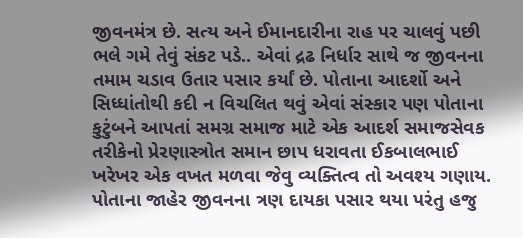જીવનમંત્ર છે. સત્ય અને ઈમાનદારીના રાહ પર ચાલવું પછી ભલે ગમે તેવું સંકટ પડે.. એવાં દ્રઢ નિર્ધાર સાથે જ જીવનના તમામ ચડાવ ઉતાર પસાર કર્યાં છે. પોતાના આદર્શો અને સિધ્ધાંતોથી કદી ન વિચલિત થવું એવાં સંસ્કાર પણ પોતાના કુટુંબને આપતાં સમગ્ર સમાજ માટે એક આદર્શ સમાજસેવક તરીકેનો પ્રેરણાસ્ત્રોત સમાન છાપ ધરાવતા ઈકબાલભાઈ ખરેખર એક વખત મળવા જેવુ વ્યક્તિત્વ તો અવશ્ય ગણાય. પોતાના જાહેર જીવનના ત્રણ દાયકા પસાર થયા પરંતુ હજુ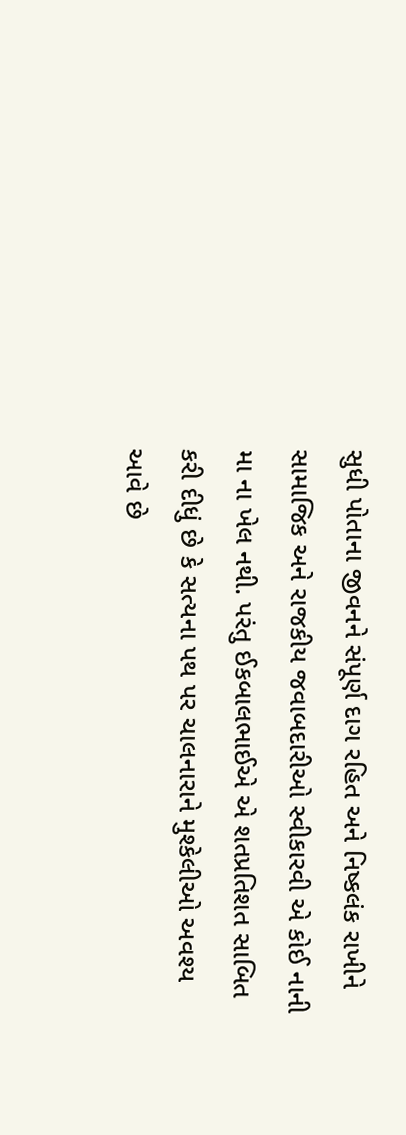સુધી પોતાના જીવનને સંપૂર્ણ દાગ રહિત અને નિષ્કલંક રાખીને સામાજિક અને રાજકીય જવાબદારીઓ સ્વીકારવી એ કોઈ નાની મા ના ખેલ નથી. પરંતુ ઈકબાલભાઈએ એ શતપ્રતિશત સાબિત કરી દીધું છે કે સત્યના પથ પર ચાલનારાને મુશ્કેલીઓ અવશ્ય આવે છે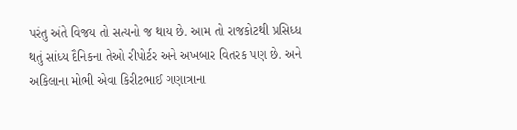પરંતુ અંતે વિજય તો સત્યનો જ થાય છે. આમ તો રાજકોટથી પ્રસિધ્ધ થતું સાંધ્ય દૈનિકના તેઓ રીપોર્ટર અને અખબાર વિતરક પણ છે. અને અકિલાના મોભી એવા કિરીટભાઈ ગણાત્રાના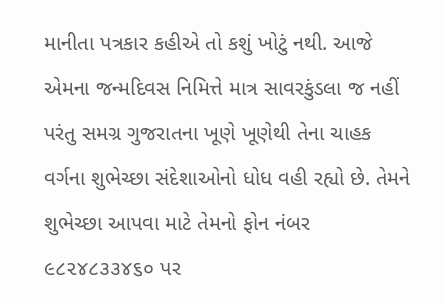માનીતા પત્રકાર કહીએ તો કશું ખોટું નથી. આજે એમના જન્મદિવસ નિમિત્તે માત્ર સાવરકુંડલા જ નહીં પરંતુ સમગ્ર ગુજરાતના ખૂણે ખૂણેથી તેના ચાહક વર્ગના શુભેચ્છા સંદેશાઓનો ધોધ વહી રહ્યો છે. તેમને શુભેચ્છા આપવા માટે તેમનો ફોન નંબર ૯૮૨૪૮૩૩૪૬૦ પર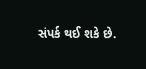સંપર્ક થઈ શકે છે.